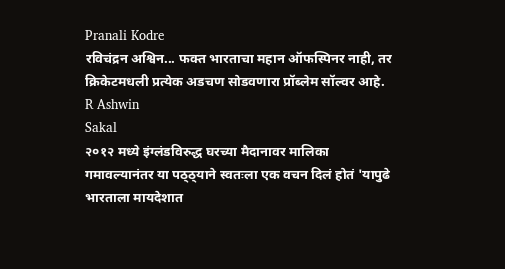Pranali Kodre
रविचंद्रन अश्विन... फक्त भारताचा महान ऑफस्पिनर नाही, तर क्रिकेटमधली प्रत्येक अडचण सोडवणारा प्रॉब्लेम सॉल्वर आहे.
R Ashwin
Sakal
२०१२ मध्ये इंग्लंडविरुद्ध घरच्या मैदानावर मालिका गमावल्यानंतर या पठ्ठ्याने स्वतःला एक वचन दिलं होतं 'यापुढे भारताला मायदेशात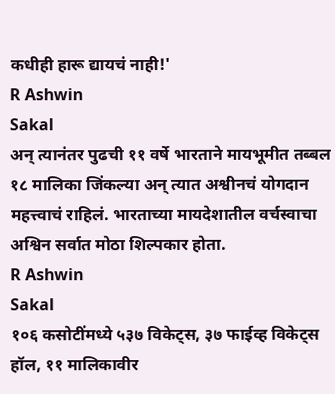कधीही हारू द्यायचं नाही!'
R Ashwin
Sakal
अन् त्यानंतर पुढची ११ वर्षे भारताने मायभूमीत तब्बल १८ मालिका जिंकल्या अन् त्यात अश्वीनचं योगदान महत्त्वाचं राहिलं. भारताच्या मायदेशातील वर्चस्वाचा अश्विन सर्वात मोठा शिल्पकार होता.
R Ashwin
Sakal
१०६ कसोटींमध्ये ५३७ विकेट्स, ३७ फाईव्ह विकेट्स हॉल, ११ मालिकावीर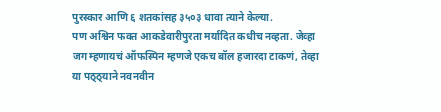पुरस्कार आणि ६ शतकांसह ३५०३ धावा त्याने केल्या.
पण अश्विन फक्त आकडेवारीपुरता मर्यादित कधीच नव्हता. जेव्हा जग म्हणायचं ऑफस्पिन म्हणजे एकच बॉल हजारदा टाकणं, तेव्हा या पठ्ठ्याने नवनवीन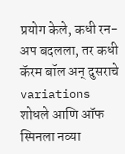प्रयोग केले, कधी रन-अप बदलला, तर कधी कॅरम बॉल अन् दुसराचे variations शोधले आणि ऑफ स्पिनला नव्या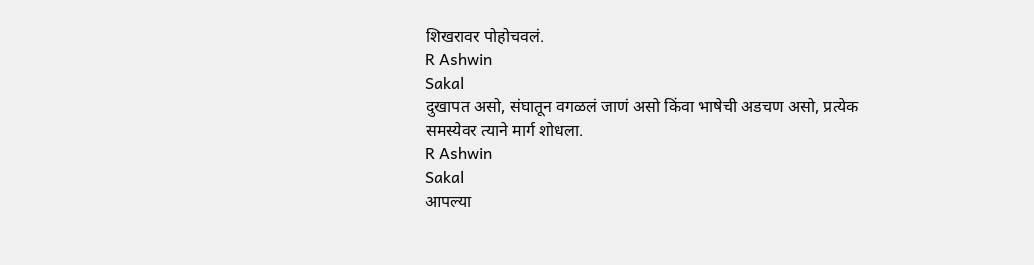शिखरावर पोहोचवलं.
R Ashwin
Sakal
दुखापत असो, संघातून वगळलं जाणं असो किंवा भाषेची अडचण असो, प्रत्येक समस्येवर त्याने मार्ग शोधला.
R Ashwin
Sakal
आपल्या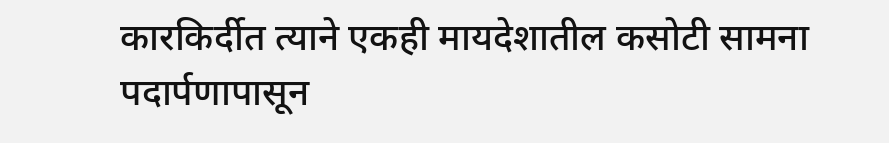कारकिर्दीत त्याने एकही मायदेशातील कसोटी सामना पदार्पणापासून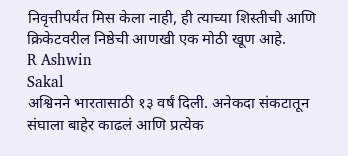निवृत्तीपर्यंत मिस केला नाही, ही त्याच्या शिस्तीची आणि क्रिकेटवरील निष्ठेची आणखी एक मोठी खूण आहे.
R Ashwin
Sakal
अश्विनने भारतासाठी १३ वर्षं दिली. अनेकदा संकटातून संघाला बाहेर काढलं आणि प्रत्येक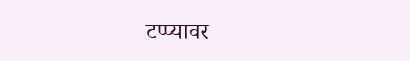टप्प्यावर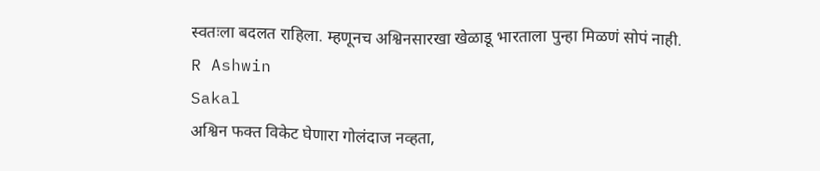स्वतःला बदलत राहिला. म्हणूनच अश्विनसारखा खेळाडू भारताला पुन्हा मिळणं सोपं नाही.
R Ashwin
Sakal
अश्विन फक्त विकेट घेणारा गोलंदाज नव्हता,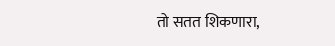तो सतत शिकणारा,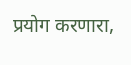प्रयोग करणारा,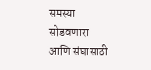समस्या सोडवणारा आणि संघासाठी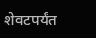शेवटपर्यंत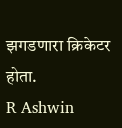झगडणारा क्रिकेटर होता.
R Ashwin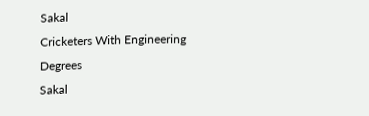Sakal
Cricketers With Engineering Degrees
Sakal